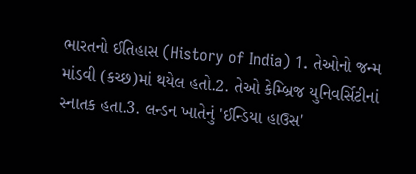ભારતનો ઈતિહાસ (History of India) 1. તેઓનો જન્મ માંડવી (કચ્છ)માં થયેલ હતો.2. તેઓ કેમ્બ્રિજ યુનિવર્સિટીનાં સ્નાતક હતા.3. લન્ડન ખાતેનું 'ઈન્ડિયા હાઉસ'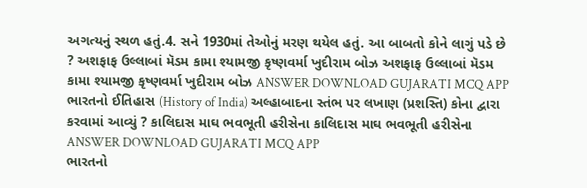અગત્યનું સ્થળ હતું.4. સને 1930માં તેઓનું મરણ થયેલ હતું. આ બાબતો કોને લાગું પડે છે ? અશફાફ ઉલ્લાબાં મૅડમ કામા શ્યામજી કૃષ્ણવર્મા ખુદીરામ બોઝ અશફાફ ઉલ્લાબાં મૅડમ કામા શ્યામજી કૃષ્ણવર્મા ખુદીરામ બોઝ ANSWER DOWNLOAD GUJARATI MCQ APP
ભારતનો ઈતિહાસ (History of India) અલ્હાબાદના સ્તંભ પર લખાણ (પ્રશસ્તિ) કોના દ્વારા કરવામાં આવ્યું ? કાલિદાસ માઘ ભવભૂતી હરીસેના કાલિદાસ માઘ ભવભૂતી હરીસેના ANSWER DOWNLOAD GUJARATI MCQ APP
ભારતનો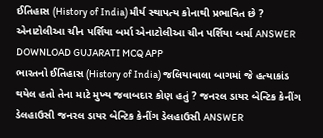ઈતિહાસ (History of India) મૌર્ય સ્થાપત્ય કોનાથી પ્રભાવિત છે ? એનાટોલીઆ ચીન પર્શિયા બર્મા એનાટોલીઆ ચીન પર્શિયા બર્મા ANSWER DOWNLOAD GUJARATI MCQ APP
ભારતનો ઈતિહાસ (History of India) જલિયાવાલા બાગમાં જે હત્યાકાંડ થયેલ હતો તેના માટે મુખ્ય જવાબદાર કોણ હતું ? જનરલ ડાયર બેન્ટિક કેનીંગ ડેલહાઉસી જનરલ ડાયર બેન્ટિક કેનીંગ ડેલહાઉસી ANSWER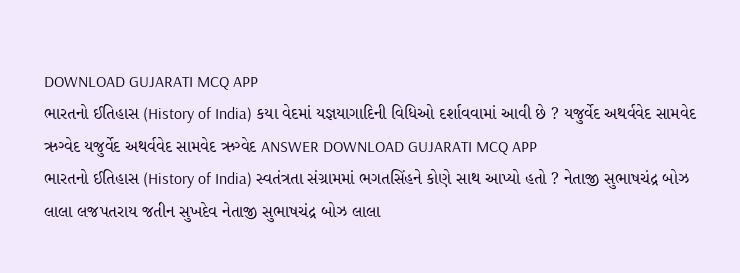DOWNLOAD GUJARATI MCQ APP
ભારતનો ઈતિહાસ (History of India) કયા વેદમાં યજ્ઞયાગાદિની વિધિઓ દર્શાવવામાં આવી છે ? યજુર્વેદ અથર્વવેદ સામવેદ ઋગ્વેદ યજુર્વેદ અથર્વવેદ સામવેદ ઋગ્વેદ ANSWER DOWNLOAD GUJARATI MCQ APP
ભારતનો ઈતિહાસ (History of India) સ્વતંત્રતા સંગ્રામમાં ભગતસિંહને કોણે સાથ આપ્યો હતો ? નેતાજી સુભાષચંદ્ર બોઝ લાલા લજપતરાય જતીન સુખદેવ નેતાજી સુભાષચંદ્ર બોઝ લાલા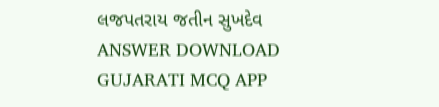લજપતરાય જતીન સુખદેવ ANSWER DOWNLOAD GUJARATI MCQ APP